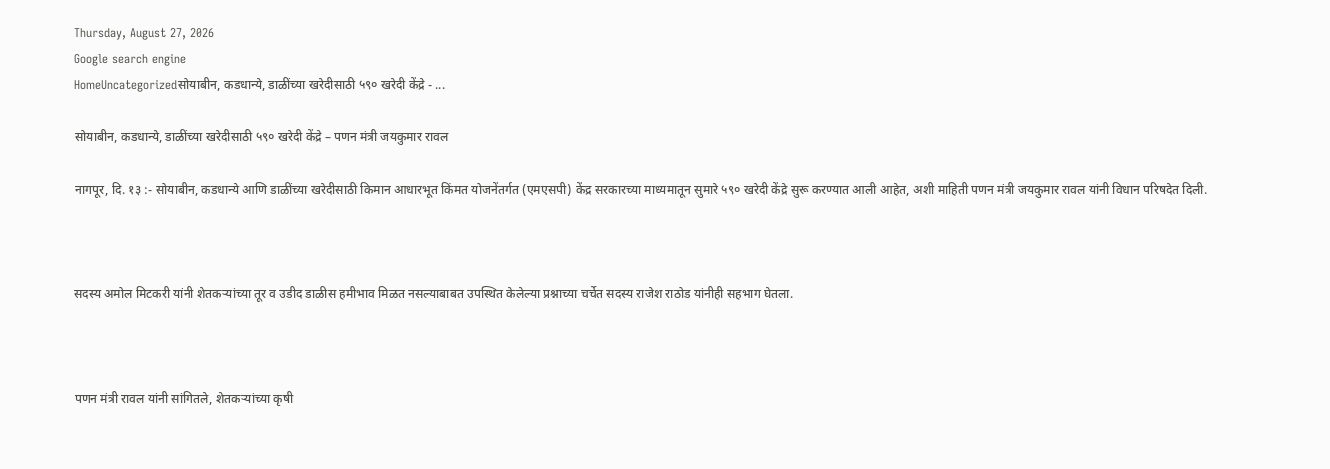Thursday, August 27, 2026
Google search engine
HomeUncategorizedसोयाबीन, कडधान्ये, डाळींच्या खरेदीसाठी ५९० खरेदी केंद्रे - ...

सोयाबीन, कडधान्ये, डाळींच्या खरेदीसाठी ५९० खरेदी केंद्रे – पणन मंत्री जयकुमार रावल

नागपूर, दि. १३ :- सोयाबीन, कडधान्ये आणि डाळींच्या खरेदीसाठी किमान आधारभूत किंमत योजनेंतर्गत (एमएसपी) केंद्र सरकारच्या माध्यमातून सुमारे ५९० खरेदी केंद्रे सुरू करण्यात आली आहेत, अशी माहिती पणन मंत्री जयकुमार रावल यांनी विधान परिषदेत दिली.



सदस्य अमोल मिटकरी यांनी शेतकऱ्यांच्या तूर व उडीद डाळीस हमीभाव मिळत नसल्याबाबत उपस्थित केलेल्या प्रश्नाच्या चर्चेत सदस्य राजेश राठोड यांनीही सहभाग घेतला.



पणन मंत्री रावल यांनी सांगितले, शेतकऱ्यांच्या कृषी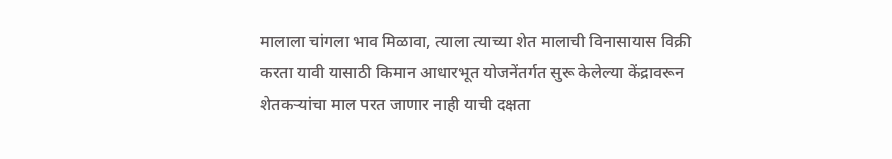मालाला चांगला भाव मिळावा, त्याला त्याच्या शेत मालाची विनासायास विक्री करता यावी यासाठी किमान आधारभूत योजनेंतर्गत सुरू केलेल्या केंद्रावरून शेतकऱ्यांचा माल परत जाणार नाही याची दक्षता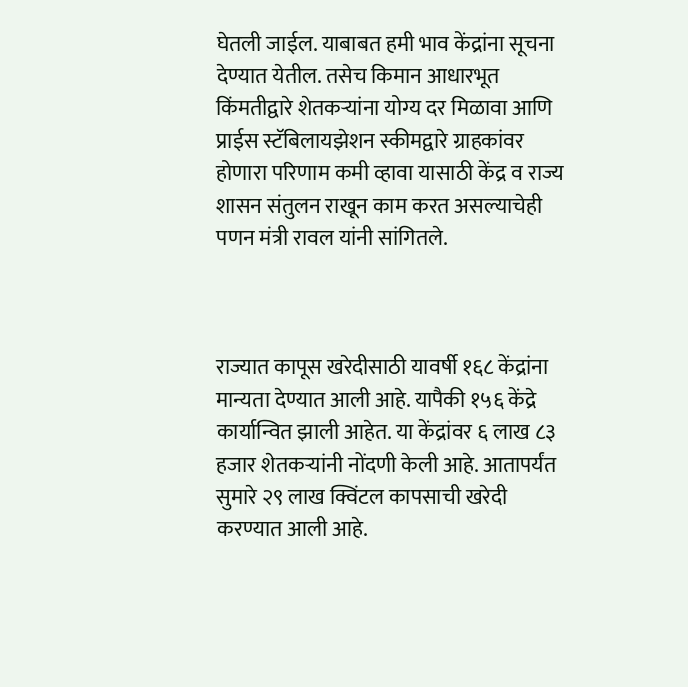घेतली जाईल. याबाबत हमी भाव केंद्रांना सूचना देण्यात येतील. तसेच किमान आधारभूत किंमतीद्वारे शेतकऱ्यांना योग्य दर मिळावा आणि प्राईस स्टॅबिलायझेशन स्कीमद्वारे ग्राहकांवर होणारा परिणाम कमी व्हावा यासाठी केंद्र व राज्य शासन संतुलन राखून काम करत असल्याचेही पणन मंत्री रावल यांनी सांगितले.



राज्यात कापूस खरेदीसाठी यावर्षी १६८ केंद्रांना मान्यता देण्यात आली आहे. यापैकी १५६ केंद्रे कार्यान्वित झाली आहेत. या केंद्रांवर ६ लाख ८३ हजार शेतकऱ्यांनी नोंदणी केली आहे. आतापर्यंत सुमारे २९ लाख क्विंटल कापसाची खरेदी करण्यात आली आहे.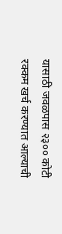यासाठी जवळपास २३०० कोटी रक्कम खर्च करण्यात आल्याची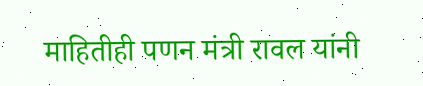माहितीही पणन मंत्री रावल यांनी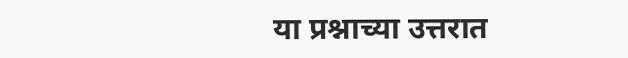या प्रश्नाच्या उत्तरात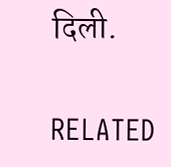दिली.

RELATED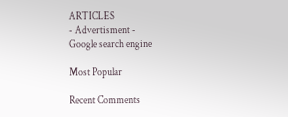ARTICLES
- Advertisment -
Google search engine

Most Popular

Recent Comments